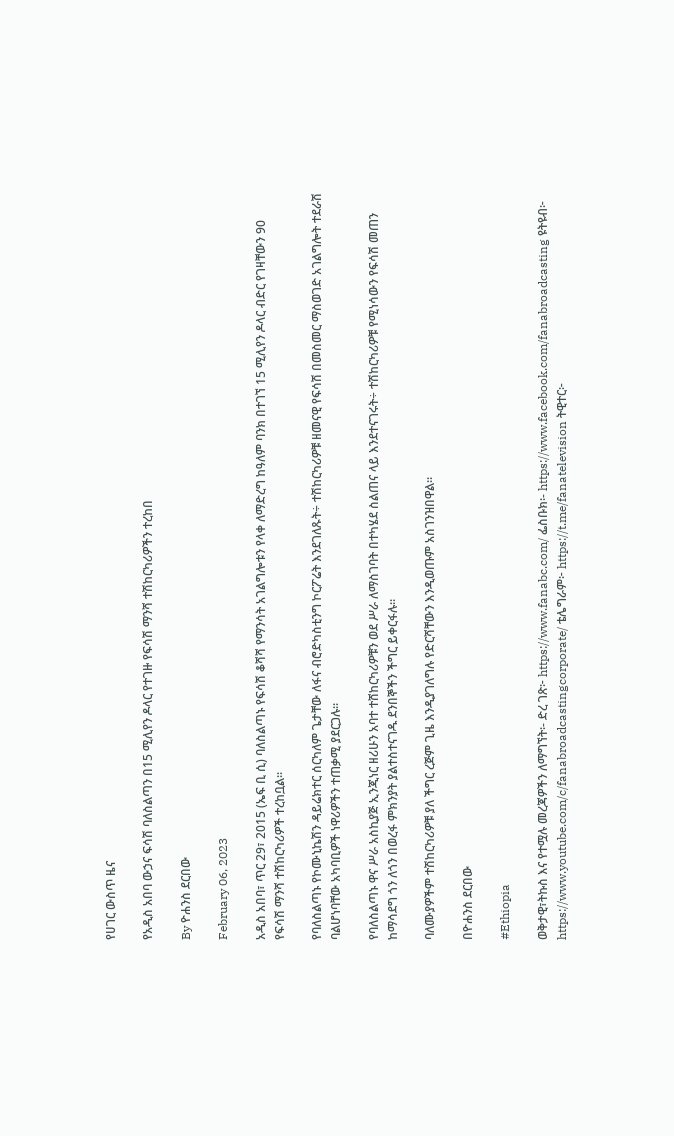የሀገር ውስጥ ዜና

የአዲስ አበባ ውኃና ፍሳሽ ባለስልጣን በ15 ሚሊየን ዶላር የተገዙ የፍሳሽ ማንሻ ተሽከርካሪዎችን ተረከበ

By ዮሐንስ ደርበው

February 06, 2023

አዲስ አበባ፣ ጥር 29፣ 2015 (ኤፍ ቢ ሲ) ባለስልጣኑ የፍሳሽ ቆሻሻ የማንሳት አገልግሎቱን የላቀ ለማድረግ ከዓለም ባንክ በተገኘ 15 ሚሊየን ዶላር ብድር የገዛቸውን 90 የፍሳሽ ማንሻ ተሽከርካሪዎች ተረከቧል፡፡

የባለስልጣኑ የኮሙኒኬሽን ዳይሬክተር ሰርካለም ጌታቸው ለፋና ብሮድካስቲንግ ኮርፖሬት እንደገለጹት÷ ተሽከርካሪዎቹ ዘመናዊ የፍሳሽ በመስመር ማስወገድ አገልግሎት ተደራሽ ባልሆነባቸው አካባቢዎች ነዋሪዎችን ተጠቃሚ ያደርጋሉ፡፡

የባለስልጣኑ ዋና ሥራ አስኪያጅ ኢንጂነር ዘሪሁን አባተ ተሸከርካሪዎቹን ወደ ሥራ ለማስገባት በተካሄደ ስልጠና ላይ እንደተናገሩት÷ ተሽከርካሪዎቹ የሚነሳውን የፍሳሽ መጠን ከማሳደግ ጎን ለጎን በወረፋ ምክንያት ያልተስተናገዱ ደንበኞችን ችግር ይቀርፋሉ፡፡

ባለሙያዎችም ተሽከርካሪዎቹ ያለ ችግር ረጅም ጊዜ እንዲያገለግሉ የድርሻቸውን እንዲወጡም አስገንዝበዋል።

በዮሐንስ ደርበው

#Ethiopia

ወቅታዊ፣ትኩስ እና የተሟሉ መረጃዎችን ለማግኘት፡- ድረ ገጽ፦ https://www.fanabc.com/ ፌስቡክ፡- https://www.facebook.com/fanabroadcasting ዩትዩብ፦ https://www.youtube.com/c/fanabroadcastingcorporate/ ቴሌግራም፦ https://t.me/fanatelevision ትዊተር፦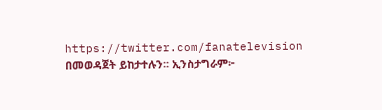https://twitter.com/fanatelevision በመወዳጀት ይከታተሉን፡፡ ኢንስታግራም፦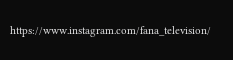https://www.instagram.com/fana_television/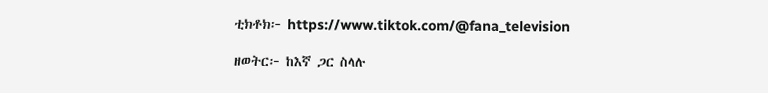ቲክቶክ፦ https://www.tiktok.com/@fana_television

ዘወትር፦ ከእኛ ጋር ስላሉ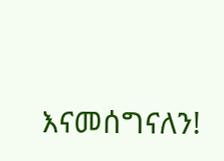እናመሰግናለን!